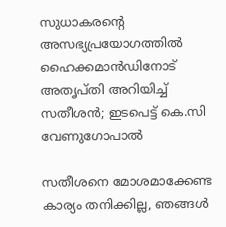സുധാകരന്റെ അസഭ്യപ്രയോഗത്തിൽ ഹൈക്കമാൻഡിനോട് അതൃപ്തി അറിയിച്ച് സതീശൻ; ഇടപെട്ട് കെ.സി വേണുഗോപാൽ

സതീശനെ മോശമാക്കേണ്ട കാര്യം തനിക്കില്ല, ഞങ്ങൾ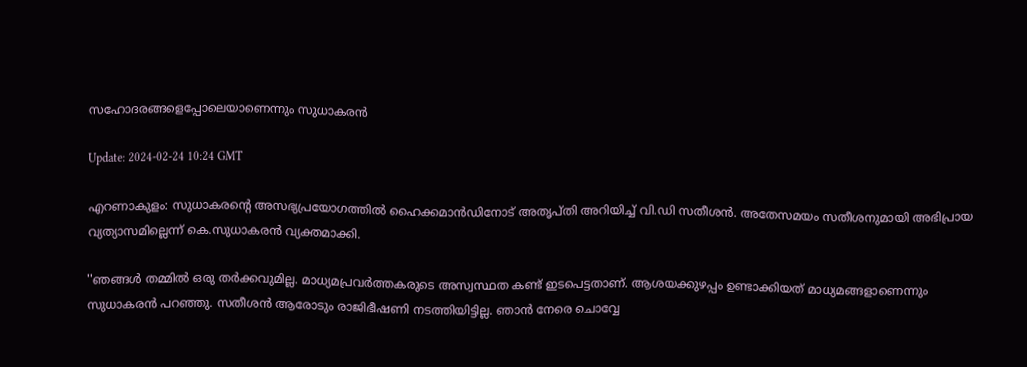സഹോദരങ്ങളെപ്പോലെയാണെന്നും സുധാകരൻ

Update: 2024-02-24 10:24 GMT

എറണാകുളം: സുധാകരന്റെ അസഭ്യപ്രയോഗത്തിൽ ഹൈക്കമാൻഡിനോട് അതൃപ്തി അറിയിച്ച് വി.ഡി സതീശൻ. അതേസമയം സതീശനുമായി അഭിപ്രായ വ്യത്യാസമില്ലെന്ന് കെ.സുധാകരൻ വ്യക്തമാക്കി.

''ഞങ്ങൾ തമ്മിൽ ഒരു തർക്കവുമില്ല. മാധ്യമപ്രവർത്തകരുടെ അസ്വസ്ഥത കണ്ട് ഇടപെട്ടതാണ്. ആശയക്കുഴപ്പം ഉണ്ടാക്കിയത് മാധ്യമങ്ങളാണെന്നും സുധാകരൻ പറഞ്ഞു. സതീശൻ ആരോടും രാജിഭീഷണി നടത്തിയിട്ടില്ല. ഞാൻ നേരെ ചൊവ്വേ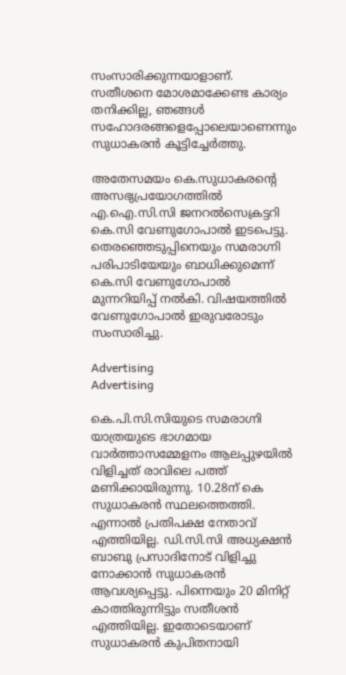സംസാരിക്കുന്നയാളാണ്. സതീശനെ മോശമാക്കേണ്ട കാര്യം തനിക്കില്ല, ഞങ്ങൾ സഹോദരങ്ങളെപ്പോലെയാണെന്നും സുധാകരൻ കൂട്ടിച്ചേർത്തു.

അതേസമയം കെ.സുധാകരന്റെ അസഭ്യപ്രയോഗത്തില്‍ എ.ഐ.സി.സി ജനറല്‍സെക്രട്ടറി കെ.സി വേണുഗോപാല്‍ ഇടപെട്ടു. തെരഞ്ഞെടുപ്പിനെയും സമരാഗ്നി പരിപാടിയേയും ബാധിക്കുമെന്ന് കെ.സി വേണുഗോപാൽ മുന്നറിയിപ്പ് നല്‍കി. വിഷയത്തിൽ വേണുഗോപാൽ ഇരുവരോടും സംസാരിച്ചു.

Advertising
Advertising

കെ.പി.സി.സിയുടെ സമരാഗ്നി യാത്രയുടെ ഭാഗമായ വാർത്താസമ്മേളനം ആലപ്പുഴയിൽ വിളിച്ചത് രാവിലെ പത്ത് മണിക്കായിരുന്നു. 10.28ന് കെ സുധാകരൻ സ്ഥലത്തെത്തി. എന്നാൽ പ്രതിപക്ഷ നേതാവ് എത്തിയില്ല. ഡി.സി.സി അധ്യക്ഷൻ ബാബു പ്രസാദിനോട് വിളിച്ചു നോക്കാൻ സുധാകരൻ ആവശ്യപ്പെട്ടു. പിന്നെയും 20 മിനിറ്റ് കാത്തിരുന്നിട്ടും സതീശൻ എത്തിയില്ല. ഇതോടെയാണ് സുധാകരൻ കുപിതനായി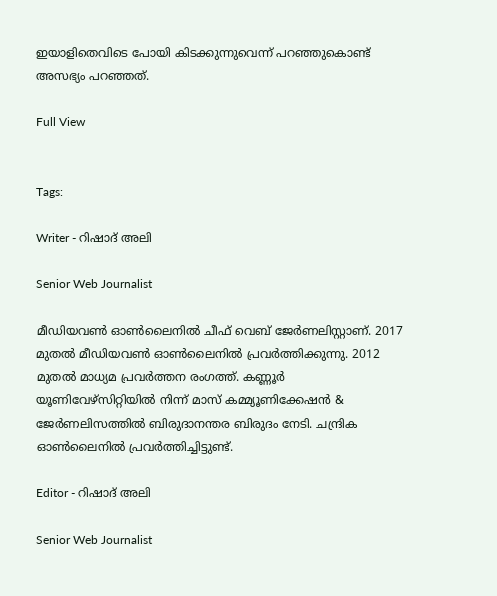ഇയാളിതെവിടെ പോയി കിടക്കുന്നുവെന്ന് പറഞ്ഞുകൊണ്ട് അസഭ്യം പറഞ്ഞത്.

Full View


Tags:

Writer - റിഷാദ് അലി

Senior Web Journalist

മീഡിയവൺ ഓൺലൈനിൽ ചീഫ് വെബ് ജേർണലിസ്റ്റാണ്. 2017 മുതൽ മീഡിയവൺ ഓൺലൈനിൽ പ്രവർത്തിക്കുന്നു. 2012 മുതൽ മാധ്യമ പ്രവർത്തന രംഗത്ത്. കണ്ണൂര്‍ യൂണിവേഴ്‌സിറ്റിയിൽ നിന്ന് മാസ് കമ്മ്യൂണിക്കേഷന്‍ & ജേര്‍ണലിസത്തില്‍ ബിരുദാനന്തര ബിരുദം നേടി. ചന്ദ്രിക ഓണ്‍ലൈനില്‍ പ്രവര്‍ത്തിച്ചിട്ടുണ്ട്.

Editor - റിഷാദ് അലി

Senior Web Journalist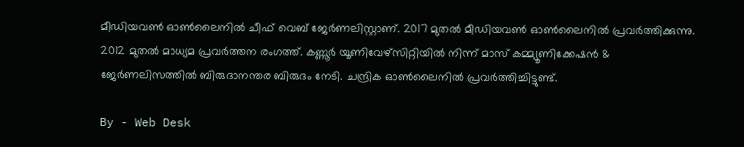മീഡിയവൺ ഓൺലൈനിൽ ചീഫ് വെബ് ജേർണലിസ്റ്റാണ്. 2017 മുതൽ മീഡിയവൺ ഓൺലൈനിൽ പ്രവർത്തിക്കുന്നു. 2012 മുതൽ മാധ്യമ പ്രവർത്തന രംഗത്ത്. കണ്ണൂര്‍ യൂണിവേഴ്‌സിറ്റിയിൽ നിന്ന് മാസ് കമ്മ്യൂണിക്കേഷന്‍ & ജേര്‍ണലിസത്തില്‍ ബിരുദാനന്തര ബിരുദം നേടി. ചന്ദ്രിക ഓണ്‍ലൈനില്‍ പ്രവര്‍ത്തിച്ചിട്ടുണ്ട്.

By - Web Desk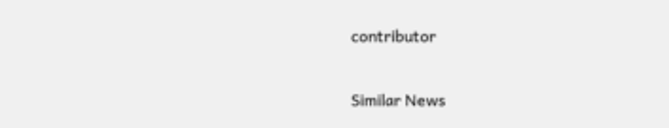contributor

Similar News